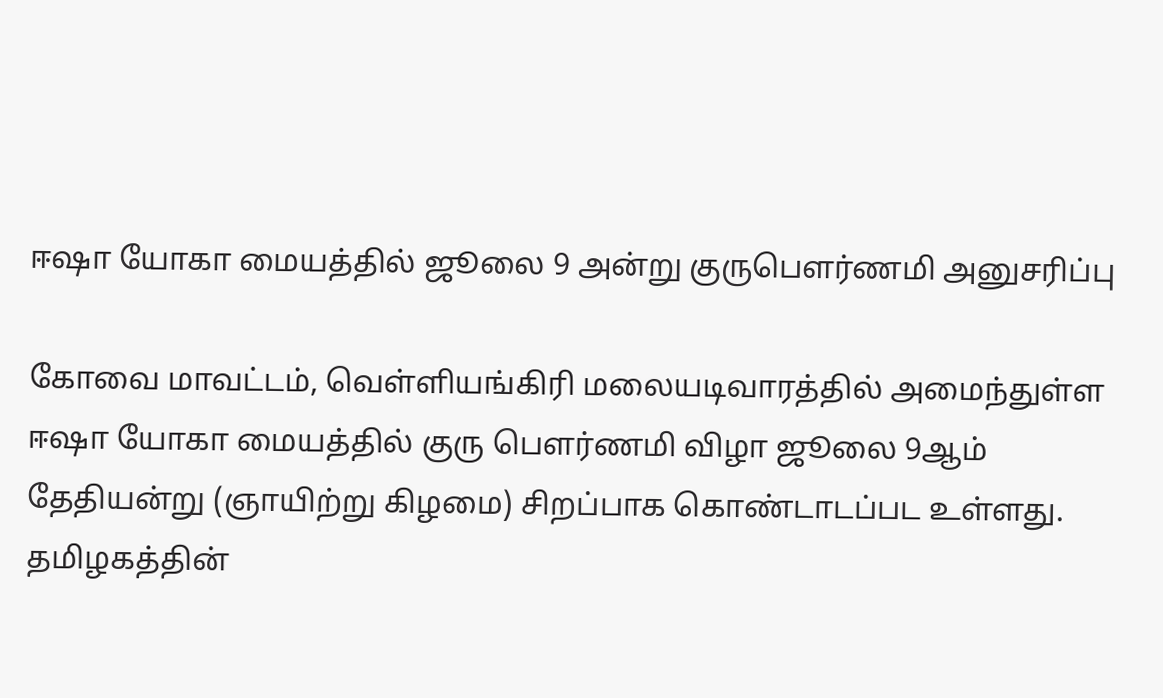ஈஷா யோகா மையத்தில் ஜூலை 9 அன்று குருபௌர்ணமி அனுசரிப்பு

கோவை மாவட்டம், வெள்ளியங்கிரி மலையடிவாரத்தில் அமைந்துள்ள ஈஷா யோகா மையத்தில் குரு பௌர்ணமி விழா ஜூலை 9ஆம் தேதியன்று (ஞாயிற்று கிழமை) சிறப்பாக கொண்டாடப்பட உள்ளது. தமிழகத்தின்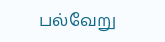பல்வேறு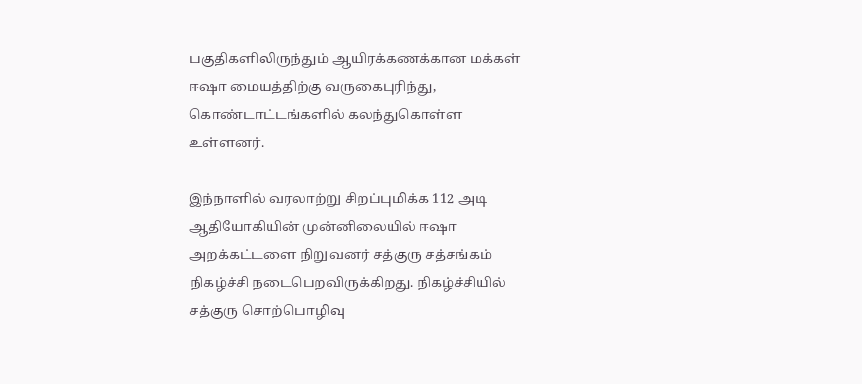பகுதிகளிலிருந்தும் ஆயிரக்கணக்கான மக்கள் ஈஷா மையத்திற்கு வருகைபுரிந்து, கொண்டாட்டங்களில் கலந்துகொள்ள உள்ளனர்.

இந்நாளில் வரலாற்று சிறப்புமிக்க 112 அடி ஆதியோகியின் முன்னிலையில் ஈஷா அறக்கட்டளை நிறுவனர் சத்குரு சத்சங்கம் நிகழ்ச்சி நடைபெறவிருக்கிறது. நிகழ்ச்சியில் சத்குரு சொற்பொழிவு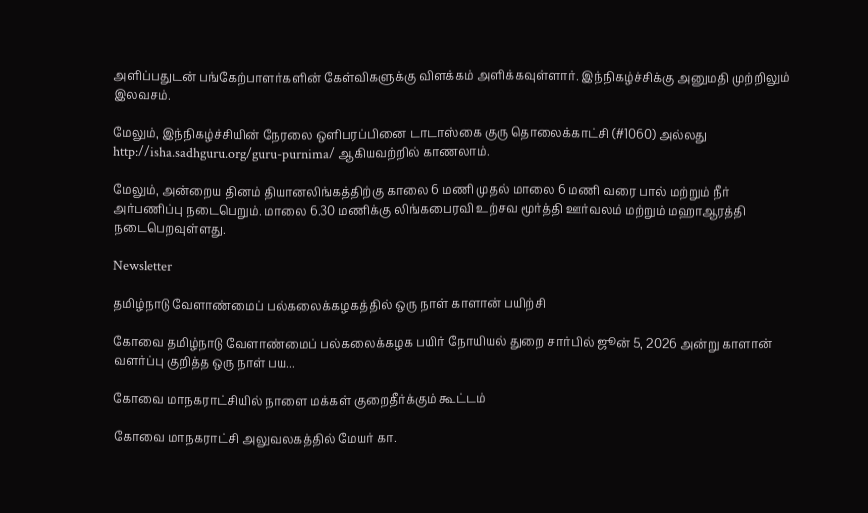அளிப்பதுடன் பங்கேற்பாளர்களின் கேள்விகளுக்கு விளக்கம் அளிக்கவுள்ளார். இந்நிகழ்ச்சிக்கு அனுமதி முற்றிலும் இலவசம்.

மேலும், இந்நிகழ்ச்சியின் நேரலை ஒளிபரப்பினை டாடாஸ்கை குரு தொலைக்காட்சி (#1060) அல்லது http://isha.sadhguru.org/guru-purnima/ ஆகியவற்றில் காணலாம்.

மேலும், அன்றைய தினம் தியானலிங்கத்திற்கு காலை 6 மணி முதல் மாலை 6 மணி வரை பால் மற்றும் நீர் அர்பணிப்பு நடைபெறும். மாலை 6.30 மணிக்கு லிங்கபைரவி உற்சவ மூர்த்தி ஊர்வலம் மற்றும் மஹாஆரத்தி நடைபெறவுள்ளது.

Newsletter

தமிழ்நாடு வேளாண்மைப் பல்கலைக்கழகத்தில் ஒரு நாள் காளான் பயிற்சி

கோவை தமிழ்நாடு வேளாண்மைப் பல்கலைக்கழக பயிர் நோயியல் துறை சார்பில் ஜூன் 5, 2026 அன்று காளான் வளர்ப்பு குறித்த ஒரு நாள் பய...

கோவை மாநகராட்சியில் நாளை மக்கள் குறைதீர்க்கும் கூட்டம்

கோவை மாநகராட்சி அலுவலகத்தில் மேயர் கா.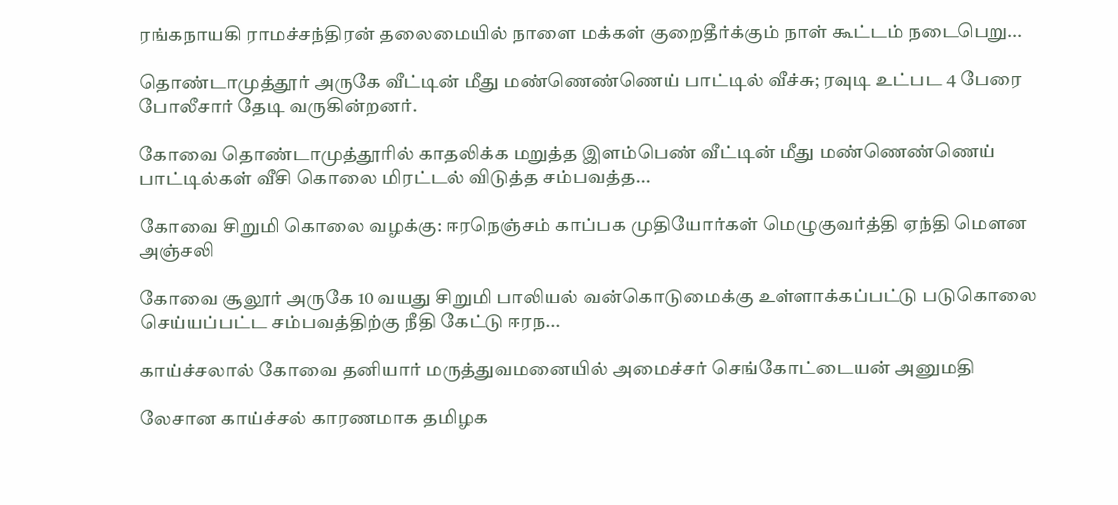ரங்கநாயகி ராமச்சந்திரன் தலைமையில் நாளை மக்கள் குறைதீர்க்கும் நாள் கூட்டம் நடைபெறு...

தொண்டாமுத்தூர் அருகே வீட்டின் மீது மண்ணெண்ணெய் பாட்டில் வீச்சு; ரவுடி உட்பட 4 பேரை போலீசார் தேடி வருகின்றனர்.

கோவை தொண்டாமுத்தூரில் காதலிக்க மறுத்த இளம்பெண் வீட்டின் மீது மண்ணெண்ணெய் பாட்டில்கள் வீசி கொலை மிரட்டல் விடுத்த சம்பவத்த...

கோவை சிறுமி கொலை வழக்கு: ஈரநெஞ்சம் காப்பக முதியோர்கள் மெழுகுவர்த்தி ஏந்தி மௌன அஞ்சலி

கோவை சூலூர் அருகே 10 வயது சிறுமி பாலியல் வன்கொடுமைக்கு உள்ளாக்கப்பட்டு படுகொலை செய்யப்பட்ட சம்பவத்திற்கு நீதி கேட்டு ஈரந...

காய்ச்சலால் கோவை தனியார் மருத்துவமனையில் அமைச்சர் செங்கோட்டையன் அனுமதி

லேசான காய்ச்சல் காரணமாக தமிழக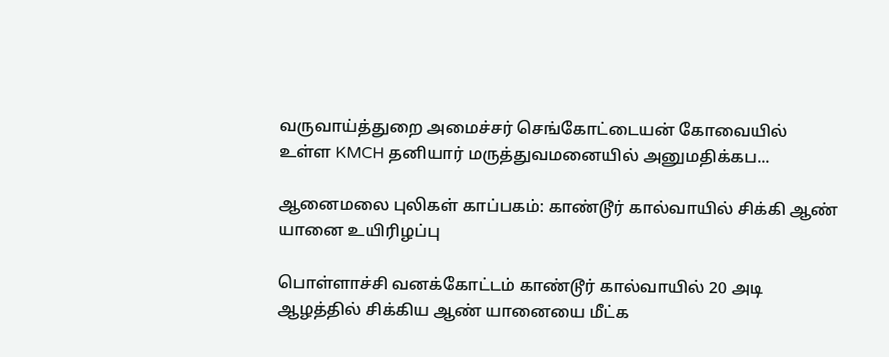வருவாய்த்துறை அமைச்சர் செங்கோட்டையன் கோவையில் உள்ள KMCH தனியார் மருத்துவமனையில் அனுமதிக்கப...

ஆனைமலை புலிகள் காப்பகம்: காண்டூர் கால்வாயில் சிக்கி ஆண் யானை உயிரிழப்பு

பொள்ளாச்சி வனக்கோட்டம் காண்டூர் கால்வாயில் 20 அடி ஆழத்தில் சிக்கிய ஆண் யானையை மீட்க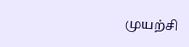முயற்சி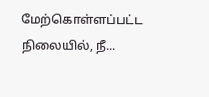மேற்கொள்ளப்பட்ட நிலையில், நீ...